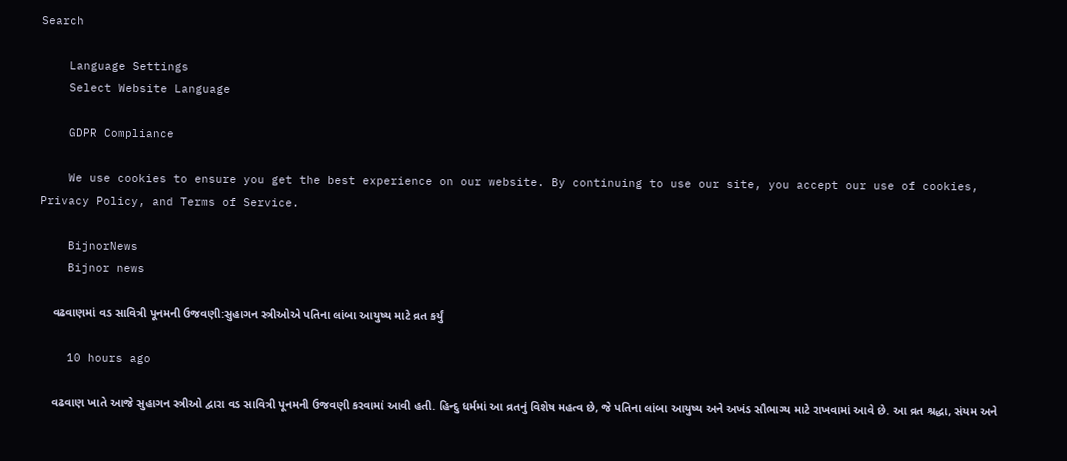Search

    Language Settings
    Select Website Language

    GDPR Compliance

    We use cookies to ensure you get the best experience on our website. By continuing to use our site, you accept our use of cookies, Privacy Policy, and Terms of Service.

    BijnorNews
    Bijnor news

    વઢવાણમાં વડ સાવિત્રી પૂનમની ઉજવણી:સુહાગન સ્ત્રીઓએ પતિના લાંબા આયુષ્ય માટે વ્રત કર્યું

    10 hours ago

    વઢવાણ ખાતે આજે સુહાગન સ્ત્રીઓ દ્વારા વડ સાવિત્રી પૂનમની ઉજવણી કરવામાં આવી હતી. હિન્દુ ધર્મમાં આ વ્રતનું વિશેષ મહત્વ છે, જે પતિના લાંબા આયુષ્ય અને અખંડ સૌભાગ્ય માટે રાખવામાં આવે છે. આ વ્રત શ્રદ્ધા, સંયમ અને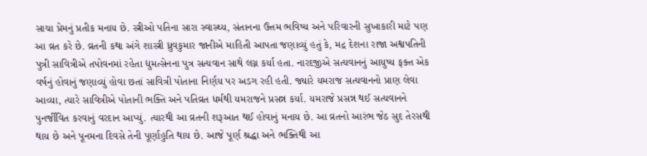સાચા પ્રેમનું પ્રતીક મનાય છે. સ્ત્રીઓ પતિના સારા સ્વાસ્થ્ય, સંતાનના ઉત્તમ ભવિષ્ય અને પરિવારની સુખાકારી માટે પણ આ વ્રત કરે છે. વ્રતની કથા અંગે શાસ્ત્રી ધ્રુવકુમાર જાનીએ માહિતી આપતા જણાવ્યું હતું કે, મદ્ર દેશના રાજા અશ્વપતિની પુત્રી સાવિત્રીએ તપોવનમાં રહેતા દ્યુમત્સેનના પુત્ર સત્યવાન સાથે લગ્ન કર્યા હતા. નારદજીએ સત્યવાનનું આયુષ્ય ફક્ત એક વર્ષનું હોવાનું જણાવ્યું હોવા છતાં સાવિત્રી પોતાના નિર્ણય પર અડગ રહી હતી. જ્યારે યમરાજ સત્યવાનનો પ્રાણ લેવા આવ્યા, ત્યારે સાવિત્રીએ પોતાની ભક્તિ અને પતિવ્રત ધર્મથી યમરાજને પ્રસન્ન કર્યા. યમરાજે પ્રસન્ન થઈ સત્યવાનને પુનર્જીવિત કરવાનું વરદાન આપ્યું. ત્યારથી આ વ્રતની શરૂઆત થઈ હોવાનું મનાય છે. આ વ્રતનો આરંભ જેઠ સુદ તેરસથી થાય છે અને પૂનમના દિવસે તેની પૂર્ણાહુતિ થાય છે. આજે પૂર્ણ શ્રદ્ધા અને ભક્તિથી આ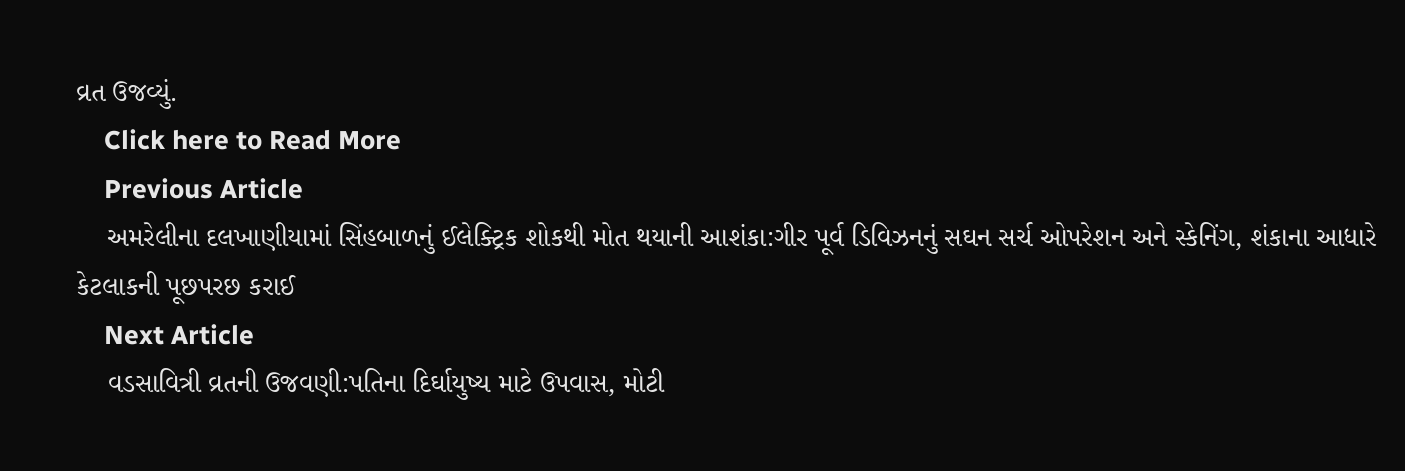વ્રત ઉજવ્યું.
    Click here to Read More
    Previous Article
    અમરેલીના દલખાણીયામાં સિંહબાળનું ઈલેક્ટ્રિક શોકથી મોત થયાની આશંકા:ગીર પૂર્વ ડિવિઝનનું સઘન સર્ચ ઓપરેશન અને સ્કેનિંગ, શંકાના આધારે કેટલાકની પૂછપરછ કરાઈ
    Next Article
    વડસાવિત્રી વ્રતની ઉજવણી:પતિના દિર્ઘાયુષ્ય માટે ઉપવાસ, મોટી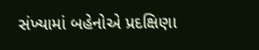સંખ્યામાં બહેનોએ પ્રદક્ષિણા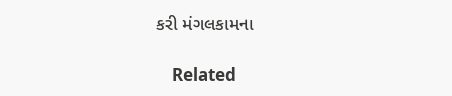કરી મંગલકામના

    Related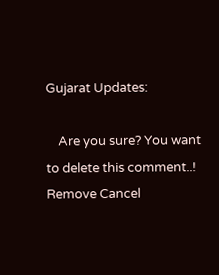Gujarat Updates:

    Are you sure? You want to delete this comment..! Remove Cancel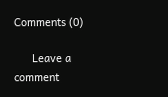Comments (0)

      Leave a comment